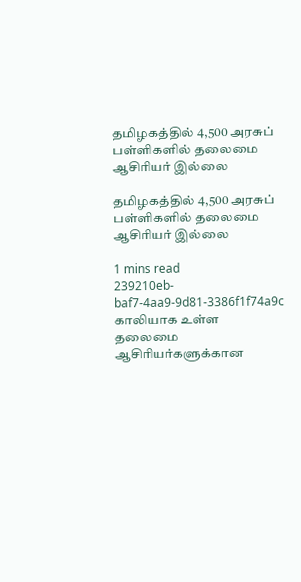தமிழகத்தில் 4,500 அரசுப் பள்ளிகளில் தலைமை ஆசிரியர் இல்லை

தமிழகத்தில் 4,500 அரசுப் பள்ளிகளில் தலைமை ஆசிரியர் இல்லை

1 mins read
239210eb-baf7-4aa9-9d81-3386f1f74a9c
காலியாக உள்ள தலைமை ஆசிரியர்களுக்கான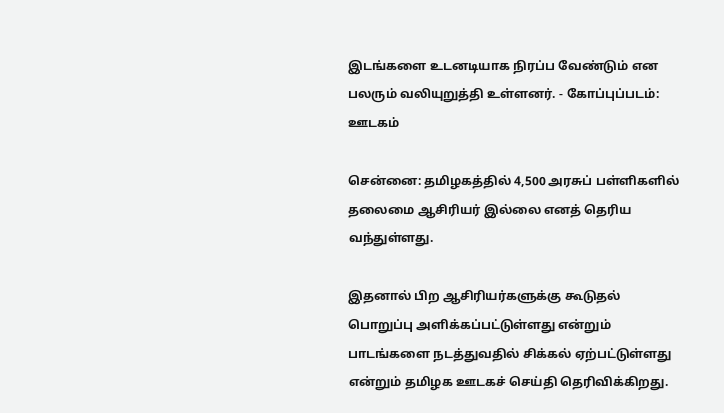இடங்களை உடனடியாக நிரப்ப வேண்டும் என பலரும் வலியுறுத்தி உள்ளனர். - கோப்புப்படம்: ஊடகம்

சென்னை: தமிழகத்தில் 4,500 அரசுப் பள்ளிகளில் தலைமை ஆசிரியர் இல்லை எனத் தெரிய வந்துள்ளது.

இதனால் பிற ஆசிரியர்களுக்கு கூடுதல் பொறுப்பு அளிக்கப்பட்டுள்ளது என்றும் பாடங்களை நடத்துவதில் சிக்கல் ஏற்பட்டுள்ளது என்றும் தமிழக ஊடகச் செய்தி தெரிவிக்கிறது.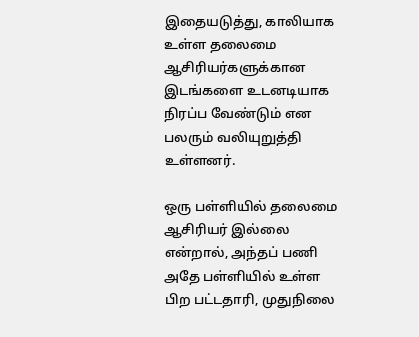இதையடுத்து, காலியாக உள்ள தலைமை ஆசிரியர்களுக்கான இடங்களை உடனடியாக நிரப்ப வேண்டும் என பலரும் வலியுறுத்தி உள்ளனர்.

ஒரு பள்ளியில் தலைமை ஆசிரியர் இல்லை என்றால், அந்தப் பணி அதே பள்ளியில் உள்ள பிற பட்டதாரி, முதுநிலை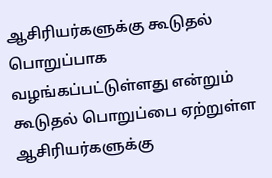ஆசிரியர்களுக்கு கூடுதல் பொறுப்பாக வழங்கப்பட்டுள்ளது என்றும் கூடுதல் பொறுப்பை ஏற்றுள்ள ஆசிரியர்களுக்கு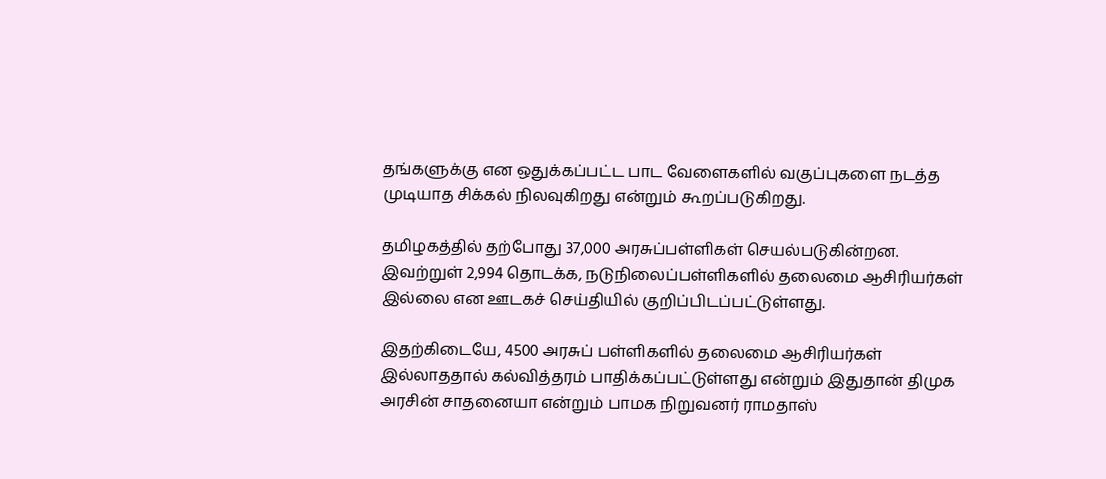தங்களுக்கு என ஒதுக்கப்பட்ட பாட வேளைகளில் வகுப்புகளை நடத்த முடியாத சிக்கல் நிலவுகிறது என்றும் கூறப்படுகிறது.

தமிழகத்தில் தற்போது 37,000 அரசுப்பள்ளிகள் செயல்படுகின்றன. இவற்றுள் 2,994 தொடக்க, நடுநிலைப்பள்ளிகளில் தலைமை ஆசிரியர்கள் இல்லை என ஊடகச் செய்தியில் குறிப்பிடப்பட்டுள்ளது.

இதற்கிடையே, 4500 அரசுப் பள்ளிகளில் தலைமை ஆசிரியர்கள் இல்லாததால் கல்வித்தரம் பாதிக்கப்பட்டுள்ளது என்றும் இதுதான் திமுக அரசின் சாதனையா என்றும் பாமக நிறுவனர் ராமதாஸ்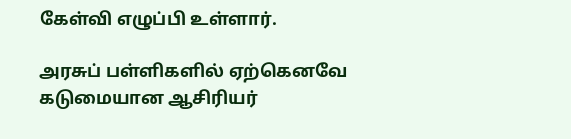கேள்வி எழுப்பி உள்ளார்.

அரசுப் பள்ளிகளில் ஏற்கெனவே கடுமையான ஆசிரியர்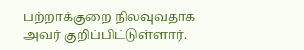பற்றாக்குறை நிலவுவதாக அவர் குறிப்பிட்டுள்ளார்.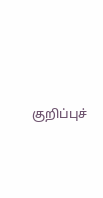குறிப்புச்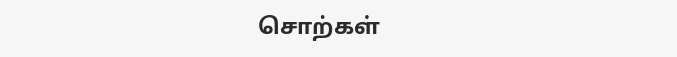சொற்கள்